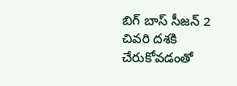బిగ్ బాస్ సీజన్ 2 చివరి దశకి చేరుకోవడంతో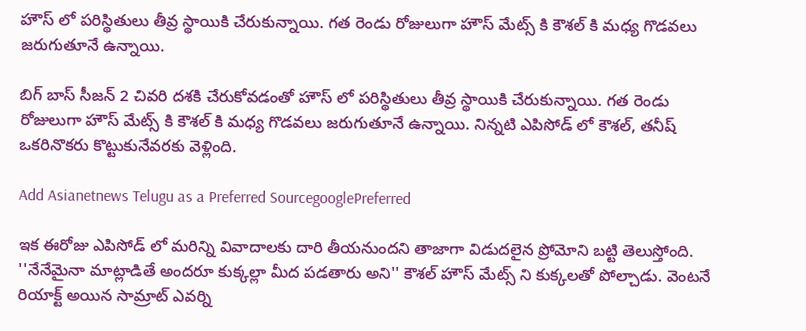హౌస్ లో పరిస్థితులు తీవ్ర స్థాయికి చేరుకున్నాయి. గత రెండు రోజులుగా హౌస్ మేట్స్ కి కౌశల్ కి మధ్య గొడవలు జరుగుతూనే ఉన్నాయి.

బిగ్ బాస్ సీజన్ 2 చివరి దశకి చేరుకోవడంతో హౌస్ లో పరిస్థితులు తీవ్ర స్థాయికి చేరుకున్నాయి. గత రెండు రోజులుగా హౌస్ మేట్స్ కి కౌశల్ కి మధ్య గొడవలు జరుగుతూనే ఉన్నాయి. నిన్నటి ఎపిసోడ్ లో కౌశల్, తనీష్ ఒకరినొకరు కొట్టుకునేవరకు వెళ్లింది.

Add Asianetnews Telugu as a Preferred SourcegooglePreferred

ఇక ఈరోజు ఎపిసోడ్ లో మరిన్ని వివాదాలకు దారి తీయనుందని తాజాగా విడుదలైన ప్రోమోని బట్టి తెలుస్తోంది. ''నేనేమైనా మాట్లాడితే అందరూ కుక్కల్లా మీద పడతారు అని'' కౌశల్ హౌస్ మేట్స్ ని కుక్కలతో పోల్చాడు. వెంటనే రియాక్ట్ అయిన సామ్రాట్ ఎవర్ని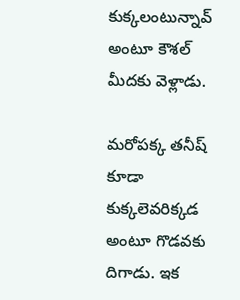కుక్కలంటున్నావ్ అంటూ కౌశల్ మీదకు వెళ్లాడు.

మరోపక్క తనీష్ కూడా కుక్కలెవరిక్కడ అంటూ గొడవకు దిగాడు. ఇక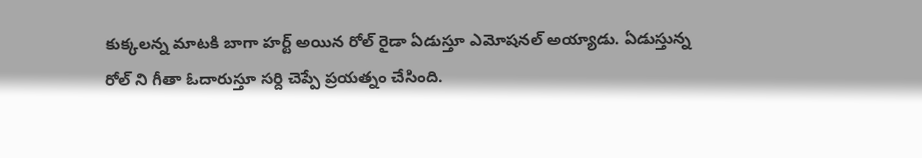కుక్కలన్న మాటకి బాగా హర్ట్ అయిన రోల్ రైడా ఏడుస్తూ ఎమోషనల్ అయ్యాడు. ఏడుస్తున్న రోల్ ని గీతా ఓదారుస్తూ సర్ది చెప్పే ప్రయత్నం చేసింది.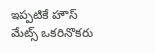ఇప్పటికే హౌస్ మేట్స్ ఒకరినొకరు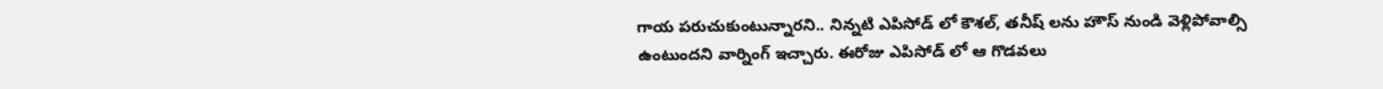గాయ పరుచుకుంటున్నారని.. నిన్నటి ఎపిసోడ్ లో కౌశల్, తనీష్ లను హౌస్ నుండి వెళ్లిపోవాల్సి ఉంటుందని వార్నింగ్ ఇచ్చారు. ఈరోజు ఎపిసోడ్ లో ఆ గొడవలు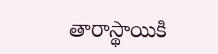తారాస్థాయికి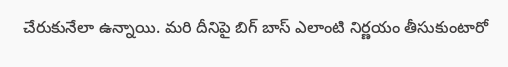చేరుకునేలా ఉన్నాయి. మరి దీనిపై బిగ్ బాస్ ఎలాంటి నిర్ణయం తీసుకుంటారో